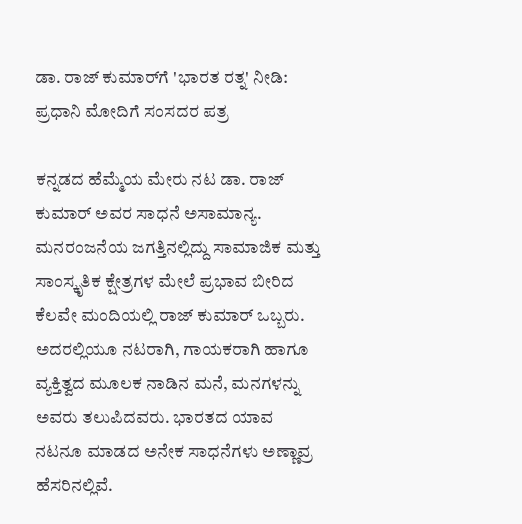ಡಾ. ರಾಜ್ ಕುಮಾರ್‌ಗೆ 'ಭಾರತ ರತ್ನ' ನೀಡಿ: ಪ್ರಧಾನಿ ಮೋದಿಗೆ ಸಂಸದರ ಪತ್ರ

ಕನ್ನಡದ ಹೆಮ್ಮೆಯ ಮೇರು ನಟ ಡಾ. ರಾಜ್ ಕುಮಾರ್ ಅವರ ಸಾಧನೆ ಅಸಾಮಾನ್ಯ. ಮನರಂಜನೆಯ ಜಗತ್ತಿನಲ್ಲಿದ್ದು ಸಾಮಾಜಿಕ ಮತ್ತು ಸಾಂಸ್ಕೃತಿಕ ಕ್ಷೇತ್ರಗಳ ಮೇಲೆ ಪ್ರಭಾವ ಬೀರಿದ ಕೆಲವೇ ಮಂದಿಯಲ್ಲಿ ರಾಜ್ ಕುಮಾರ್ ಒಬ್ಬರು. ಅದರಲ್ಲಿಯೂ ನಟರಾಗಿ, ಗಾಯಕರಾಗಿ ಹಾಗೂ ವ್ಯಕ್ತಿತ್ವದ ಮೂಲಕ ನಾಡಿನ ಮನೆ, ಮನಗಳನ್ನು ಅವರು ತಲುಪಿದವರು. ಭಾರತದ ಯಾವ ನಟನೂ ಮಾಡದ ಅನೇಕ ಸಾಧನೆಗಳು ಅಣ್ಣಾವ್ರ ಹೆಸರಿನಲ್ಲಿವೆ.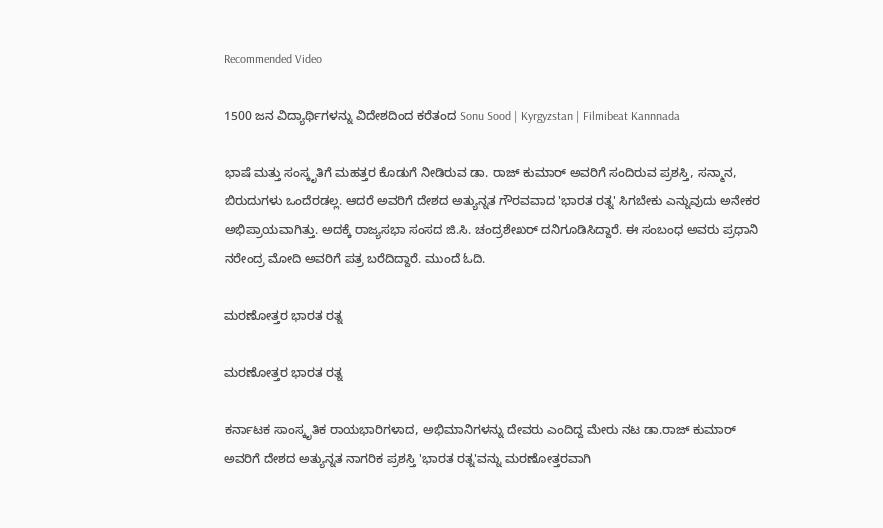Recommended Video

1500 ಜನ ವಿದ್ಯಾರ್ಥಿಗಳನ್ನು ವಿದೇಶದಿಂದ ಕರೆತಂದ Sonu Sood | Kyrgyzstan | Filmibeat Kannnada

ಭಾಷೆ ಮತ್ತು ಸಂಸ್ಕೃತಿಗೆ ಮಹತ್ತರ ಕೊಡುಗೆ ನೀಡಿರುವ ಡಾ. ರಾಜ್ ಕುಮಾರ್ ಅವರಿಗೆ ಸಂದಿರುವ ಪ್ರಶಸ್ತಿ, ಸನ್ಮಾನ, ಬಿರುದುಗಳು ಒಂದೆರಡಲ್ಲ. ಆದರೆ ಅವರಿಗೆ ದೇಶದ ಅತ್ಯುನ್ನತ ಗೌರವವಾದ 'ಭಾರತ ರತ್ನ' ಸಿಗಬೇಕು ಎನ್ನುವುದು ಅನೇಕರ ಅಭಿಪ್ರಾಯವಾಗಿತ್ತು. ಅದಕ್ಕೆ ರಾಜ್ಯಸಭಾ ಸಂಸದ ಜಿ.ಸಿ. ಚಂದ್ರಶೇಖರ್ ದನಿಗೂಡಿಸಿದ್ದಾರೆ. ಈ ಸಂಬಂಧ ಅವರು ಪ್ರಧಾನಿ ನರೇಂದ್ರ ಮೋದಿ ಅವರಿಗೆ ಪತ್ರ ಬರೆದಿದ್ದಾರೆ. ಮುಂದೆ ಓದಿ.

ಮರಣೋತ್ತರ ಭಾರತ ರತ್ನ

ಮರಣೋತ್ತರ ಭಾರತ ರತ್ನ

ಕರ್ನಾಟಕ ಸಾಂಸ್ಕೃತಿಕ ರಾಯಭಾರಿಗಳಾದ, ಅಭಿಮಾನಿಗಳನ್ನು ದೇವರು ಎಂದಿದ್ದ ಮೇರು ನಟ ಡಾ.ರಾಜ್ ಕುಮಾರ್ ಅವರಿಗೆ ದೇಶದ ಅತ್ಯುನ್ನತ ನಾಗರಿಕ ಪ್ರಶಸ್ತಿ 'ಭಾರತ ರತ್ನ'ವನ್ನು ಮರಣೋತ್ತರವಾಗಿ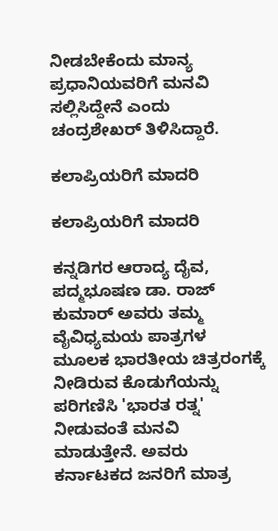ನೀಡಬೇಕೆಂದು ಮಾನ್ಯ ಪ್ರಧಾನಿಯವರಿಗೆ ಮನವಿ ಸಲ್ಲಿಸಿದ್ದೇನೆ ಎಂದು ಚಂದ್ರಶೇಖರ್ ತಿಳಿಸಿದ್ದಾರೆ.

ಕಲಾಪ್ರಿಯರಿಗೆ ಮಾದರಿ

ಕಲಾಪ್ರಿಯರಿಗೆ ಮಾದರಿ

ಕನ್ನಡಿಗರ ಆರಾದ್ಯ ದೈವ, ಪದ್ಮಭೂಷಣ ಡಾ. ರಾಜ್ ಕುಮಾರ್ ಅವರು ತಮ್ಮ ವೈವಿಧ್ಯಮಯ ಪಾತ್ರಗಳ ಮೂಲಕ ಭಾರತೀಯ ಚಿತ್ರರಂಗಕ್ಕೆ ನೀಡಿರುವ ಕೊಡುಗೆಯನ್ನು ಪರಿಗಣಿಸಿ 'ಭಾರತ ರತ್ನ' ನೀಡುವಂತೆ ಮನವಿ ಮಾಡುತ್ತೇನೆ. ಅವರು ಕರ್ನಾಟಕದ ಜನರಿಗೆ ಮಾತ್ರ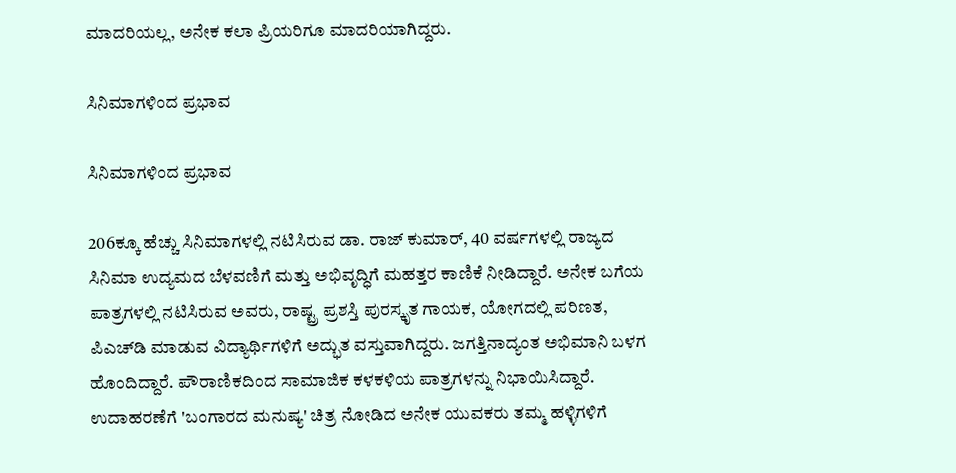ಮಾದರಿಯಲ್ಲ, ಅನೇಕ ಕಲಾ ಪ್ರಿಯರಿಗೂ ಮಾದರಿಯಾಗಿದ್ದರು.

ಸಿನಿಮಾಗಳಿಂದ ಪ್ರಭಾವ

ಸಿನಿಮಾಗಳಿಂದ ಪ್ರಭಾವ

206ಕ್ಕೂ ಹೆಚ್ಚು ಸಿನಿಮಾಗಳಲ್ಲಿ ನಟಿಸಿರುವ ಡಾ. ರಾಜ್ ಕುಮಾರ್, 40 ವರ್ಷಗಳಲ್ಲಿ ರಾಜ್ಯದ ಸಿನಿಮಾ ಉದ್ಯಮದ ಬೆಳವಣಿಗೆ ಮತ್ತು ಅಭಿವೃದ್ಧಿಗೆ ಮಹತ್ತರ ಕಾಣಿಕೆ ನೀಡಿದ್ದಾರೆ. ಅನೇಕ ಬಗೆಯ ಪಾತ್ರಗಳಲ್ಲಿ ನಟಿಸಿರುವ ಅವರು, ರಾಷ್ಟ್ರ ಪ್ರಶಸ್ತಿ ಪುರಸ್ಕೃತ ಗಾಯಕ, ಯೋಗದಲ್ಲಿ ಪರಿಣತ, ಪಿಎಚ್‌ಡಿ ಮಾಡುವ ವಿದ್ಯಾರ್ಥಿಗಳಿಗೆ ಅದ್ಭುತ ವಸ್ತುವಾಗಿದ್ದರು. ಜಗತ್ತಿನಾದ್ಯಂತ ಅಭಿಮಾನಿ ಬಳಗ ಹೊಂದಿದ್ದಾರೆ. ಪೌರಾಣಿಕದಿಂದ ಸಾಮಾಜಿಕ ಕಳಕಳಿಯ ಪಾತ್ರಗಳನ್ನು ನಿಭಾಯಿಸಿದ್ದಾರೆ. ಉದಾಹರಣೆಗೆ 'ಬಂಗಾರದ ಮನುಷ್ಯ' ಚಿತ್ರ ನೋಡಿದ ಅನೇಕ ಯುವಕರು ತಮ್ಮ ಹಳ್ಳಿಗಳಿಗೆ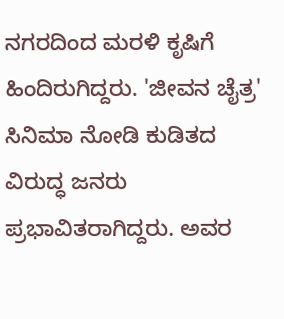ನಗರದಿಂದ ಮರಳಿ ಕೃಷಿಗೆ ಹಿಂದಿರುಗಿದ್ದರು. 'ಜೀವನ ಚೈತ್ರ' ಸಿನಿಮಾ ನೋಡಿ ಕುಡಿತದ ವಿರುದ್ಧ ಜನರು ಪ್ರಭಾವಿತರಾಗಿದ್ದರು. ಅವರ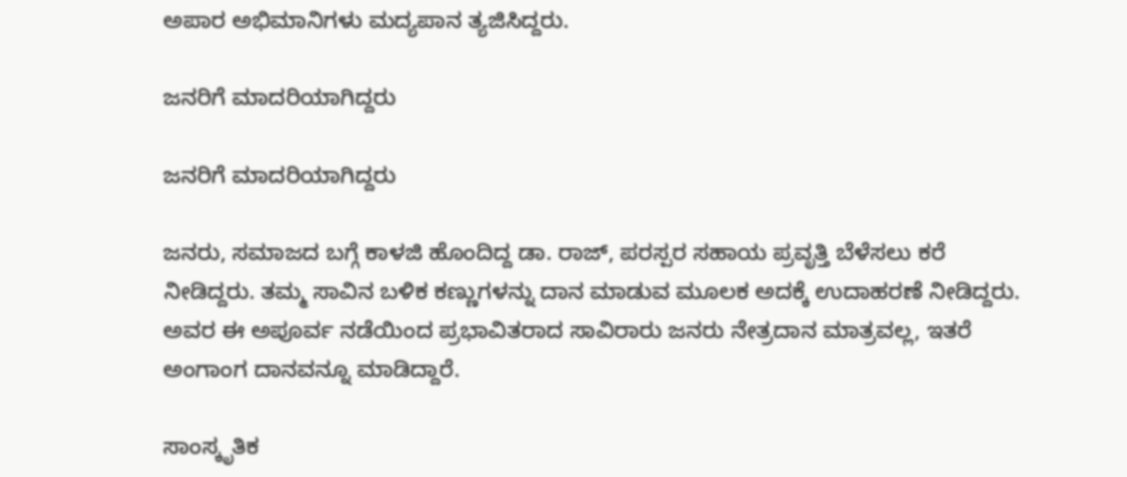ಅಪಾರ ಅಭಿಮಾನಿಗಳು ಮದ್ಯಪಾನ ತ್ಯಜಿಸಿದ್ದರು.

ಜನರಿಗೆ ಮಾದರಿಯಾಗಿದ್ದರು

ಜನರಿಗೆ ಮಾದರಿಯಾಗಿದ್ದರು

ಜನರು, ಸಮಾಜದ ಬಗ್ಗೆ ಕಾಳಜಿ ಹೊಂದಿದ್ದ ಡಾ. ರಾಜ್, ಪರಸ್ಪರ ಸಹಾಯ ಪ್ರವೃತ್ತಿ ಬೆಳೆಸಲು ಕರೆ ನೀಡಿದ್ದರು. ತಮ್ಮ ಸಾವಿನ ಬಳಿಕ ಕಣ್ಣುಗಳನ್ನು ದಾನ ಮಾಡುವ ಮೂಲಕ ಅದಕ್ಕೆ ಉದಾಹರಣೆ ನೀಡಿದ್ದರು. ಅವರ ಈ ಅಪೂರ್ವ ನಡೆಯಿಂದ ಪ್ರಭಾವಿತರಾದ ಸಾವಿರಾರು ಜನರು ನೇತ್ರದಾನ ಮಾತ್ರವಲ್ಲ, ಇತರೆ ಅಂಗಾಂಗ ದಾನವನ್ನೂ ಮಾಡಿದ್ದಾರೆ.

ಸಾಂಸ್ಕೃತಿಕ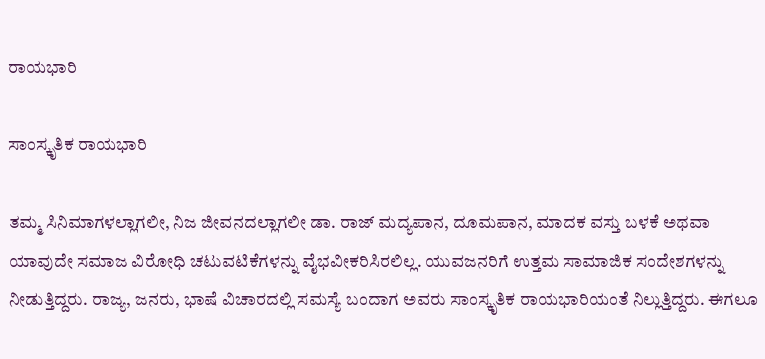ರಾಯಭಾರಿ

ಸಾಂಸ್ಕೃತಿಕ ರಾಯಭಾರಿ

ತಮ್ಮ ಸಿನಿಮಾಗಳಲ್ಲಾಗಲೀ, ನಿಜ ಜೀವನದಲ್ಲಾಗಲೀ ಡಾ. ರಾಜ್ ಮದ್ಯಪಾನ, ದೂಮಪಾನ, ಮಾದಕ ವಸ್ತು ಬಳಕೆ ಅಥವಾ ಯಾವುದೇ ಸಮಾಜ ವಿರೋಧಿ ಚಟುವಟಿಕೆಗಳನ್ನು ವೈಭವೀಕರಿಸಿರಲಿಲ್ಲ. ಯುವಜನರಿಗೆ ಉತ್ತಮ ಸಾಮಾಜಿಕ ಸಂದೇಶಗಳನ್ನು ನೀಡುತ್ತಿದ್ದರು. ರಾಜ್ಯ, ಜನರು, ಭಾಷೆ ವಿಚಾರದಲ್ಲಿ ಸಮಸ್ಯೆ ಬಂದಾಗ ಅವರು ಸಾಂಸ್ಕೃತಿಕ ರಾಯಭಾರಿಯಂತೆ ನಿಲ್ಲುತ್ತಿದ್ದರು. ಈಗಲೂ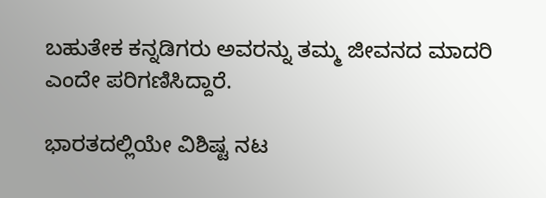ಬಹುತೇಕ ಕನ್ನಡಿಗರು ಅವರನ್ನು ತಮ್ಮ ಜೀವನದ ಮಾದರಿ ಎಂದೇ ಪರಿಗಣಿಸಿದ್ದಾರೆ.

ಭಾರತದಲ್ಲಿಯೇ ವಿಶಿಷ್ಟ ನಟ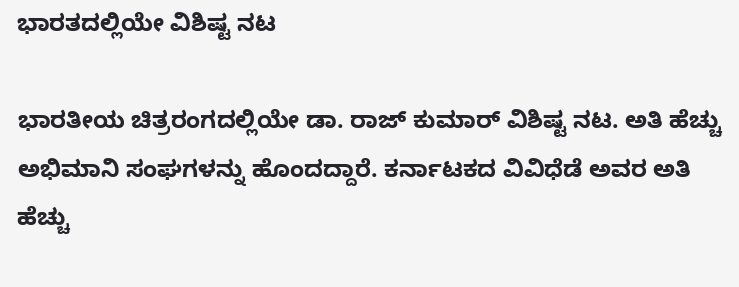ಭಾರತದಲ್ಲಿಯೇ ವಿಶಿಷ್ಟ ನಟ

ಭಾರತೀಯ ಚಿತ್ರರಂಗದಲ್ಲಿಯೇ ಡಾ. ರಾಜ್ ಕುಮಾರ್ ವಿಶಿಷ್ಟ ನಟ. ಅತಿ ಹೆಚ್ಚು ಅಭಿಮಾನಿ ಸಂಘಗಳನ್ನು ಹೊಂದದ್ದಾರೆ. ಕರ್ನಾಟಕದ ವಿವಿಧೆಡೆ ಅವರ ಅತಿ ಹೆಚ್ಚು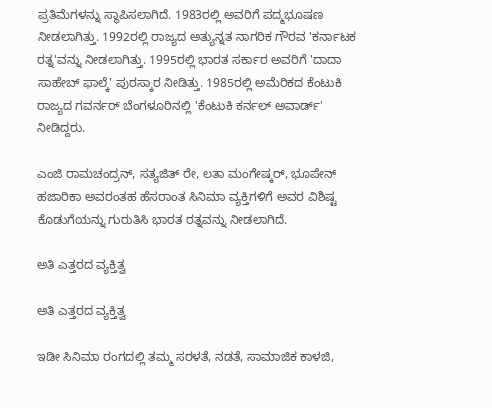ಪ್ರತಿಮೆಗಳನ್ನು ಸ್ಥಾಪಿಸಲಾಗಿದೆ. 1983ರಲ್ಲಿ ಅವರಿಗೆ ಪದ್ಮಭೂಷಣ ನೀಡಲಾಗಿತ್ತು. 1992ರಲ್ಲಿ ರಾಜ್ಯದ ಅತ್ಯುನ್ನತ ನಾಗರಿಕ ಗೌರವ 'ಕರ್ನಾಟಕ ರತ್ನ'ವನ್ನು ನೀಡಲಾಗಿತ್ತು. 1995ರಲ್ಲಿ ಭಾರತ ಸರ್ಕಾರ ಅವರಿಗೆ 'ದಾದಾ ಸಾಹೇಬ್ ಫಾಲ್ಕೆ' ಪುರಸ್ಕಾರ ನೀಡಿತ್ತು. 1985ರಲ್ಲಿ ಅಮೆರಿಕದ ಕೆಂಟುಕಿ ರಾಜ್ಯದ ಗವರ್ನರ್ ಬೆಂಗಳೂರಿನಲ್ಲಿ 'ಕೆಂಟುಕಿ ಕರ್ನಲ್ ಅವಾರ್ಡ್' ನೀಡಿದ್ದರು.

ಎಂಜಿ ರಾಮಚಂದ್ರನ್, ಸತ್ಯಜಿತ್ ರೇ, ಲತಾ ಮಂಗೇಷ್ಕರ್, ಭೂಪೇನ್ ಹಜಾರಿಕಾ ಅವರಂತಹ ಹೆಸರಾಂತ ಸಿನಿಮಾ ವ್ಯಕ್ತಿಗಳಿಗೆ ಅವರ ವಿಶಿಷ್ಟ ಕೊಡುಗೆಯನ್ನು ಗುರುತಿಸಿ ಭಾರತ ರತ್ನವನ್ನು ನೀಡಲಾಗಿದೆ.

ಅತಿ ಎತ್ತರದ ವ್ಯಕ್ತಿತ್ವ

ಅತಿ ಎತ್ತರದ ವ್ಯಕ್ತಿತ್ವ

ಇಡೀ ಸಿನಿಮಾ ರಂಗದಲ್ಲಿ ತಮ್ಮ ಸರಳತೆ, ನಡತೆ, ಸಾಮಾಜಿಕ ಕಾಳಜಿ,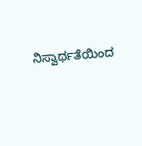ನಿಸ್ವಾರ್ಥತೆಯಿಂದ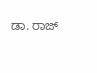ಡಾ. ರಾಜ್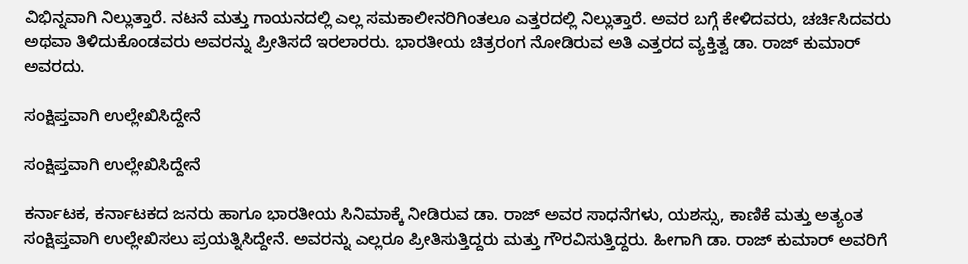ವಿಭಿನ್ನವಾಗಿ ನಿಲ್ಲುತ್ತಾರೆ. ನಟನೆ ಮತ್ತು ಗಾಯನದಲ್ಲಿ ಎಲ್ಲ ಸಮಕಾಲೀನರಿಗಿಂತಲೂ ಎತ್ತರದಲ್ಲಿ ನಿಲ್ಲುತ್ತಾರೆ. ಅವರ ಬಗ್ಗೆ ಕೇಳಿದವರು, ಚರ್ಚಿಸಿದವರು ಅಥವಾ ತಿಳಿದುಕೊಂಡವರು ಅವರನ್ನು ಪ್ರೀತಿಸದೆ ಇರಲಾರರು. ಭಾರತೀಯ ಚಿತ್ರರಂಗ ನೋಡಿರುವ ಅತಿ ಎತ್ತರದ ವ್ಯಕ್ತಿತ್ವ ಡಾ. ರಾಜ್ ಕುಮಾರ್ ಅವರದು.

ಸಂಕ್ಷಿಪ್ತವಾಗಿ ಉಲ್ಲೇಖಿಸಿದ್ದೇನೆ

ಸಂಕ್ಷಿಪ್ತವಾಗಿ ಉಲ್ಲೇಖಿಸಿದ್ದೇನೆ

ಕರ್ನಾಟಕ, ಕರ್ನಾಟಕದ ಜನರು ಹಾಗೂ ಭಾರತೀಯ ಸಿನಿಮಾಕ್ಕೆ ನೀಡಿರುವ ಡಾ. ರಾಜ್ ಅವರ ಸಾಧನೆಗಳು, ಯಶಸ್ಸು, ಕಾಣಿಕೆ ಮತ್ತು ಅತ್ಯಂತ ಸಂಕ್ಷಿಪ್ತವಾಗಿ ಉಲ್ಲೇಖಿಸಲು ಪ್ರಯತ್ನಿಸಿದ್ದೇನೆ. ಅವರನ್ನು ಎಲ್ಲರೂ ಪ್ರೀತಿಸುತ್ತಿದ್ದರು ಮತ್ತು ಗೌರವಿಸುತ್ತಿದ್ದರು. ಹೀಗಾಗಿ ಡಾ. ರಾಜ್ ಕುಮಾರ್ ಅವರಿಗೆ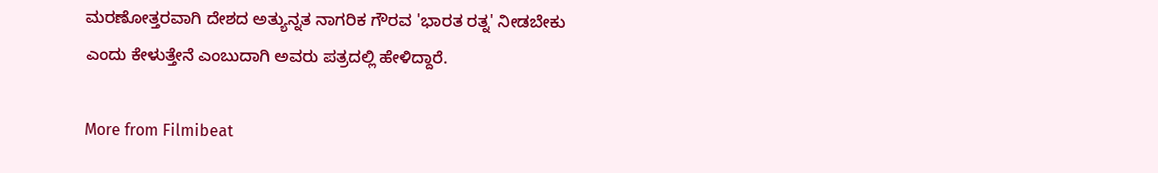ಮರಣೋತ್ತರವಾಗಿ ದೇಶದ ಅತ್ಯುನ್ನತ ನಾಗರಿಕ ಗೌರವ 'ಭಾರತ ರತ್ನ' ನೀಡಬೇಕು ಎಂದು ಕೇಳುತ್ತೇನೆ ಎಂಬುದಾಗಿ ಅವರು ಪತ್ರದಲ್ಲಿ ಹೇಳಿದ್ದಾರೆ.

More from Filmibeat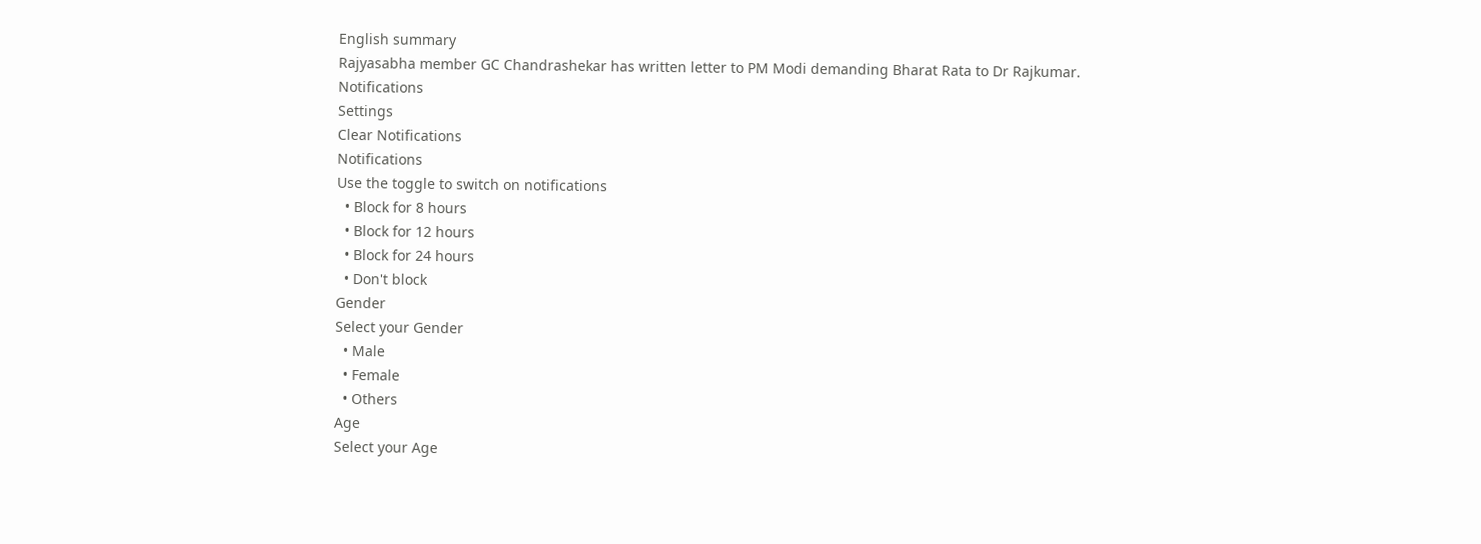English summary
Rajyasabha member GC Chandrashekar has written letter to PM Modi demanding Bharat Rata to Dr Rajkumar.
Notifications
Settings
Clear Notifications
Notifications
Use the toggle to switch on notifications
  • Block for 8 hours
  • Block for 12 hours
  • Block for 24 hours
  • Don't block
Gender
Select your Gender
  • Male
  • Female
  • Others
Age
Select your Age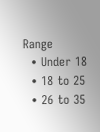Range
  • Under 18
  • 18 to 25
  • 26 to 35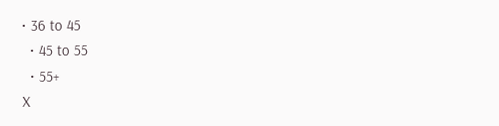• 36 to 45
  • 45 to 55
  • 55+
X